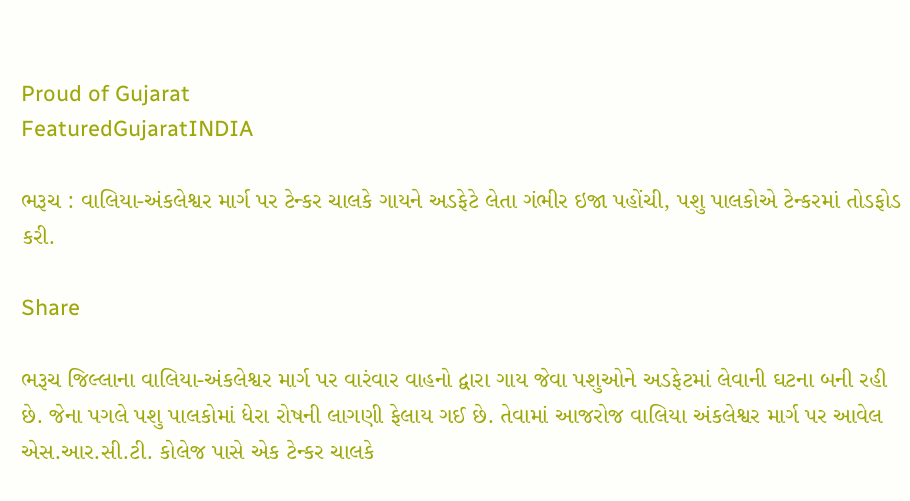Proud of Gujarat
FeaturedGujaratINDIA

ભરૂચ : વાલિયા-અંકલેશ્વર માર્ગ પર ટેન્કર ચાલકે ગાયને અડફેટે લેતા ગંભીર ઇજા પહોંચી, પશુ પાલકોએ ટેન્કરમાં તોડફોડ કરી.

Share

ભરૂચ જિલ્લાના વાલિયા-અંકલેશ્વર માર્ગ પર વારંવાર વાહનો દ્વારા ગાય જેવા પશુઓને અડફેટમાં લેવાની ઘટના બની રહી છે. જેના પગલે પશુ પાલકોમાં ધેરા રોષની લાગણી ફેલાય ગઈ છે. તેવામાં આજરોજ વાલિયા અંકલેશ્વર માર્ગ પર આવેલ એસ.આર.સી.ટી. કોલેજ પાસે એક ટેન્કર ચાલકે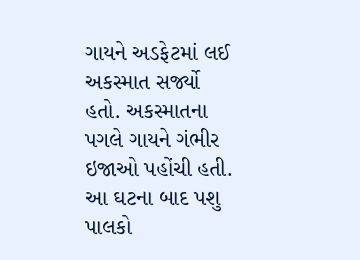ગાયને અડફેટમાં લઈ અકસ્માત સર્જ્યો હતો. અકસ્માતના પગલે ગાયને ગંભીર ઇજાઓ પહોંચી હતી. આ ઘટના બાદ પશુ પાલકો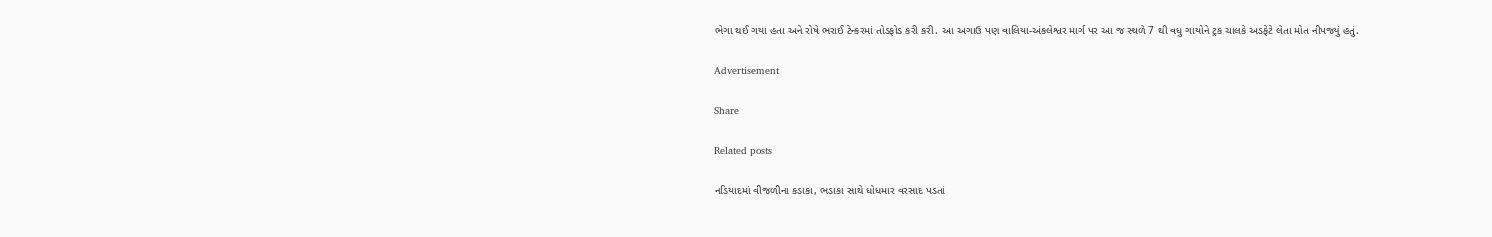ભેગા થઈ ગયા હતા અને રોષે ભરાઈ ટેન્કરમાં તોડફોડ કરી કરી. આ અગાઉ પણ વાલિયા-અંકલેશ્વર માર્ગ પર આ જ સ્થળે 7 થી વધુ ગાયોને ટ્રક ચાલકે અડફેટે લેતા મોત નીપજ્યું હતું.

Advertisement

Share

Related posts

નડિયાદમાં વીજળીના કડાકા, ભડાકા સાથે ધોધમાર વરસાદ પડતાં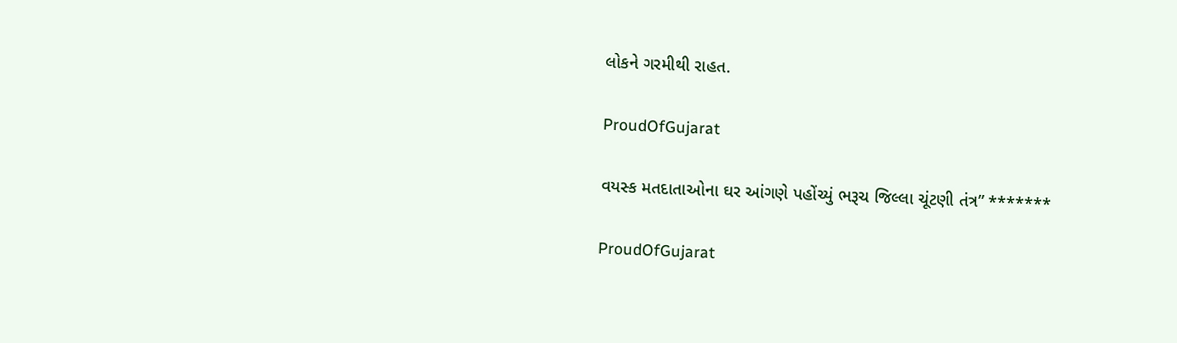લોકને ગરમીથી રાહત.

ProudOfGujarat

વયસ્ક મતદાતાઓના ઘર આંગણે પહોંચ્યું ભરૂચ જિલ્લા ચૂંટણી તંત્ર” *******

ProudOfGujarat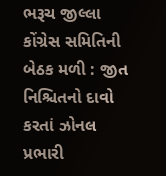ભરૂચ જીલ્લા કોંગ્રેસ સમિતિની બેઠક મળી : જીત નિશ્ચિતનો દાવો કરતાં ઝોનલ પ્રભારી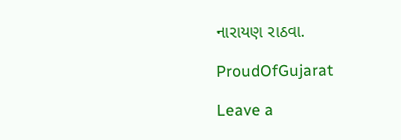નારાયણ રાઠવા.

ProudOfGujarat

Leave a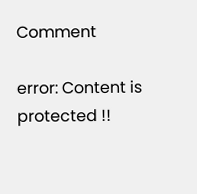Comment

error: Content is protected !!